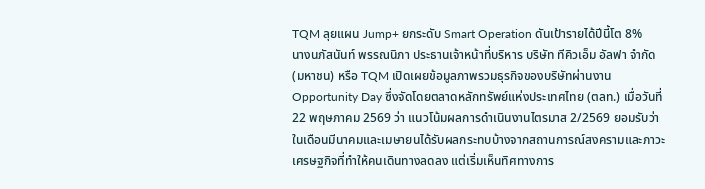TQM ลุยแผน Jump+ ยกระดับ Smart Operation ดันเป้ารายได้ปีนี้โต 8%
นางนภัสนันท์ พรรณนิภา ประธานเจ้าหน้าที่บริหาร บริษัท ทีคิวเอ็ม อัลฟา จำกัด (มหาชน) หรือ TQM เปิดเผยข้อมูลภาพรวมธุรกิจของบริษัทผ่านงาน Opportunity Day ซึ่งจัดโดยตลาดหลักทรัพย์แห่งประเทศไทย (ตลท.) เมื่อวันที่ 22 พฤษภาคม 2569 ว่า แนวโน้มผลการดำเนินงานไตรมาส 2/2569 ยอมรับว่าในเดือนมีนาคมและเมษายนได้รับผลกระทบบ้างจากสถานการณ์สงครามและภาวะเศรษฐกิจที่ทำให้คนเดินทางลดลง แต่เริ่มเห็นทิศทางการ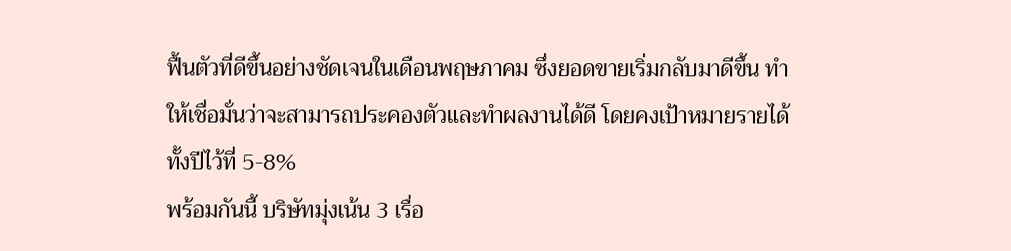ฟื้นตัวที่ดีขึ้นอย่างชัดเจนในเดือนพฤษภาคม ซึ่งยอดขายเริ่มกลับมาดีขึ้น ทำให้เชื่อมั่นว่าจะสามารถประคองตัวและทำผลงานได้ดี โดยคงเป้าหมายรายได้ทั้งปีไว้ที่ 5-8%
พร้อมกันนี้ บริษัทมุ่งเน้น 3 เรื่อ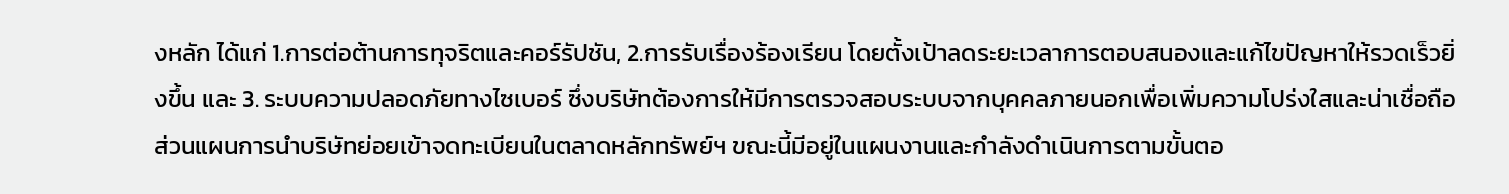งหลัก ได้แก่ 1.การต่อต้านการทุจริตและคอร์รัปชัน, 2.การรับเรื่องร้องเรียน โดยตั้งเป้าลดระยะเวลาการตอบสนองและแก้ไขปัญหาให้รวดเร็วยิ่งขึ้น และ 3. ระบบความปลอดภัยทางไซเบอร์ ซึ่งบริษัทต้องการให้มีการตรวจสอบระบบจากบุคคลภายนอกเพื่อเพิ่มความโปร่งใสและน่าเชื่อถือ
ส่วนแผนการนำบริษัทย่อยเข้าจดทะเบียนในตลาดหลักทรัพย์ฯ ขณะนี้มีอยู่ในแผนงานและกำลังดำเนินการตามขั้นตอ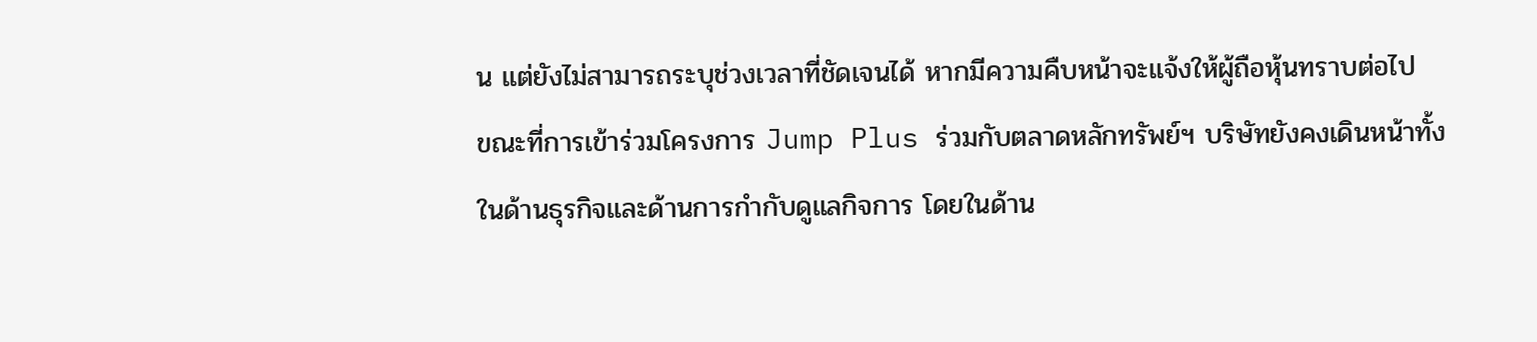น แต่ยังไม่สามารถระบุช่วงเวลาที่ชัดเจนได้ หากมีความคืบหน้าจะแจ้งให้ผู้ถือหุ้นทราบต่อไป
ขณะที่การเข้าร่วมโครงการ Jump Plus ร่วมกับตลาดหลักทรัพย์ฯ บริษัทยังคงเดินหน้าทั้งในด้านธุรกิจและด้านการกำกับดูแลกิจการ โดยในด้าน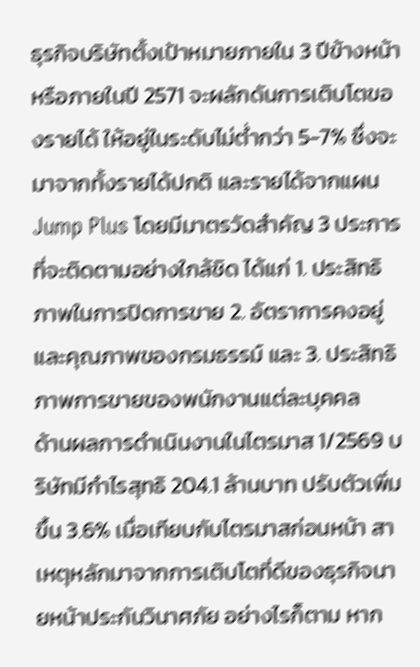ธุรกิจบริษัทตั้งเป้าหมายภายใน 3 ปีข้างหน้า หรือภายในปี 2571 จะผลักดันการเติบโตของรายได้ ให้อยู่ในระดับไม่ต่ำกว่า 5-7% ซึ่งจะมาจากทั้งรายได้ปกติ และรายได้จากแผน Jump Plus โดยมีมาตรวัดสำคัญ 3 ประการที่จะติดตามอย่างใกล้ชิด ได้แก่ 1. ประสิทธิภาพในการปิดการขาย 2. อัตราการคงอยู่และคุณภาพของกรมธรรม์ และ 3. ประสิทธิภาพการขายของพนักงานแต่ละบุคคล
ด้านผลการดำเนินงานในไตรมาส 1/2569 บริษัทมีกำไรสุทธิ 204.1 ล้านบาท ปรับตัวเพิ่มขึ้น 3.6% เมื่อเทียบกับไตรมาสก่อนหน้า สาเหตุหลักมาจากการเติบโตที่ดีของธุรกิจนายหน้าประกันวินาศภัย อย่างไรก็ตาม หาก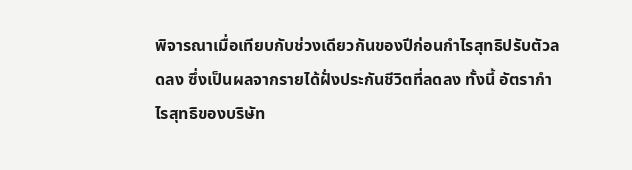พิจารณาเมื่อเทียบกับช่วงเดียวกันของปีก่อนกำไรสุทธิปรับตัวลดลง ซึ่งเป็นผลจากรายได้ฝั่งประกันชีวิตที่ลดลง ทั้งนี้ อัตรากำไรสุทธิของบริษัท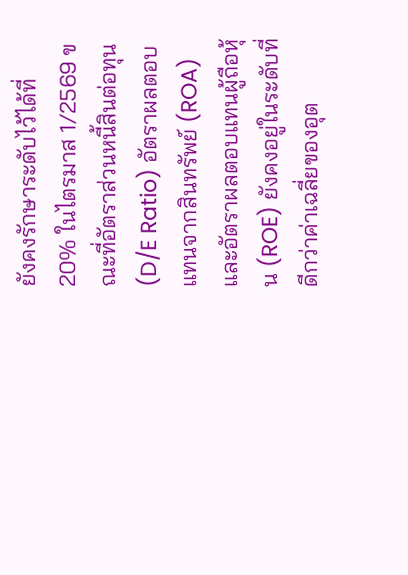ยังคงรักษาระดับไว้ได้ที่ 20% ในไตรมาส 1/2569 ขณะที่อัตราส่วนหนี้สินต่อทุน (D/E Ratio) อัตราผลตอบแทนจากสินทรัพย์ (ROA) และอัตราผลตอบแทนผู้ถือหุ้น (ROE) ยังคงอยู่ในระดับที่ดีกว่าค่าเฉลี่ยของอุต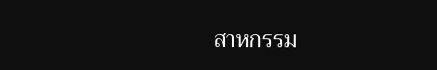สาหกรรม